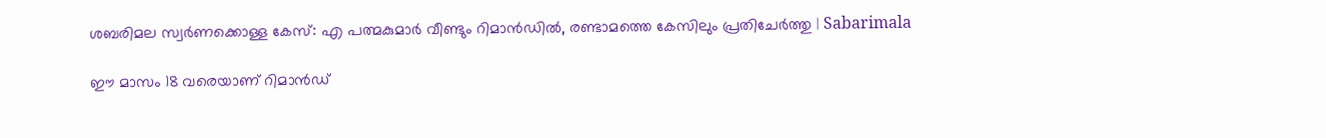ശബരിമല സ്വർണക്കൊള്ള കേസ്: എ പത്മകുമാർ വീണ്ടും റിമാൻഡിൽ, രണ്ടാമത്തെ കേസിലും പ്രതിചേർത്തു | Sabarimala

ഈ മാസം 18 വരെയാണ് റിമാൻഡ്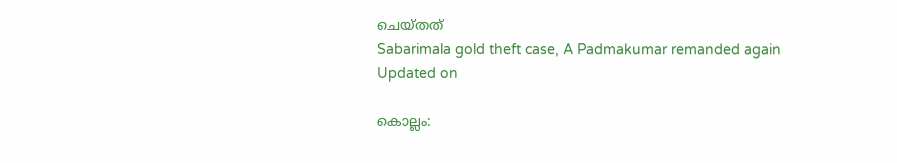ചെയ്തത്
Sabarimala gold theft case, A Padmakumar remanded again
Updated on

കൊല്ലം: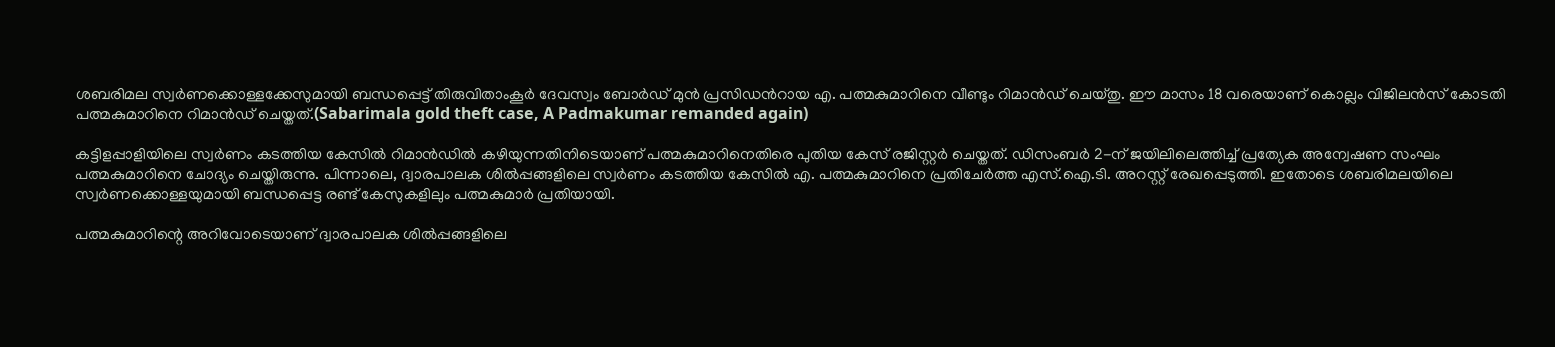ശബരിമല സ്വർണക്കൊള്ളക്കേസുമായി ബന്ധപ്പെട്ട് തിരുവിതാംകൂർ ദേവസ്വം ബോർഡ് മുൻ പ്രസിഡൻറായ എ. പത്മകുമാറിനെ വീണ്ടും റിമാൻഡ് ചെയ്തു. ഈ മാസം 18 വരെയാണ് കൊല്ലം വിജിലൻസ് കോടതി പത്മകുമാറിനെ റിമാൻഡ് ചെയ്തത്.(Sabarimala gold theft case, A Padmakumar remanded again)

കട്ടിളപ്പാളിയിലെ സ്വർണം കടത്തിയ കേസിൽ റിമാൻഡിൽ കഴിയുന്നതിനിടെയാണ് പത്മകുമാറിനെതിരെ പുതിയ കേസ് രജിസ്റ്റർ ചെയ്തത്. ഡിസംബർ 2-ന് ജയിലിലെത്തിച്ച് പ്രത്യേക അന്വേഷണ സംഘം പത്മകുമാറിനെ ചോദ്യം ചെയ്തിരുന്നു. പിന്നാലെ, ദ്വാരപാലക ശിൽപ്പങ്ങളിലെ സ്വർണം കടത്തിയ കേസിൽ എ. പത്മകുമാറിനെ പ്രതിചേർത്ത എസ്.ഐ.ടി. അറസ്റ്റ് രേഖപ്പെടുത്തി. ഇതോടെ ശബരിമലയിലെ സ്വർണക്കൊള്ളയുമായി ബന്ധപ്പെട്ട രണ്ട് കേസുകളിലും പത്മകുമാർ പ്രതിയായി.

പത്മകുമാറിന്റെ അറിവോടെയാണ് ദ്വാരപാലക ശിൽപ്പങ്ങളിലെ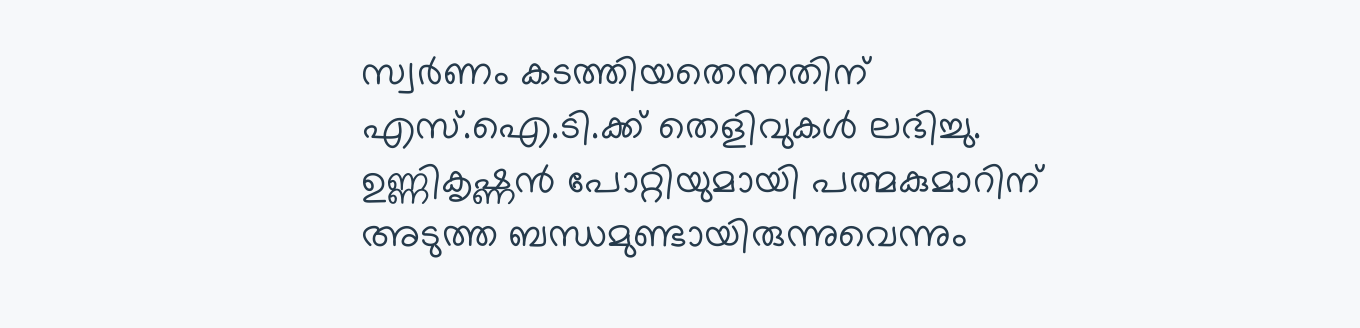സ്വർണം കടത്തിയതെന്നതിന് എസ്.ഐ.ടി.ക്ക് തെളിവുകൾ ലഭിച്ചു. ഉണ്ണികൃഷ്ണൻ പോറ്റിയുമായി പത്മകുമാറിന് അടുത്ത ബന്ധമുണ്ടായിരുന്നുവെന്നും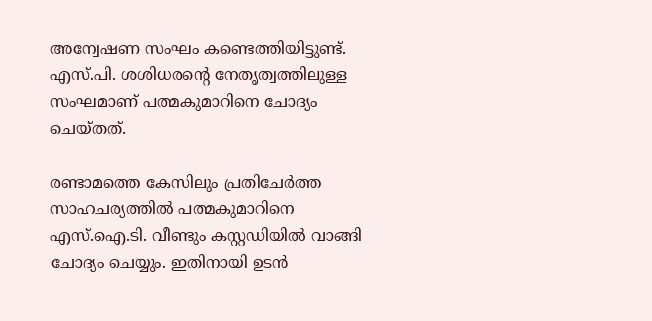അന്വേഷണ സംഘം കണ്ടെത്തിയിട്ടുണ്ട്. എസ്.പി. ശശിധരന്റെ നേതൃത്വത്തിലുള്ള സംഘമാണ് പത്മകുമാറിനെ ചോദ്യം ചെയ്തത്.

രണ്ടാമത്തെ കേസിലും പ്രതിചേർത്ത സാഹചര്യത്തിൽ പത്മകുമാറിനെ എസ്.ഐ.ടി. വീണ്ടും കസ്റ്റഡിയിൽ വാങ്ങി ചോദ്യം ചെയ്യും. ഇതിനായി ഉടൻ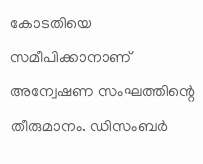കോടതിയെ സമീപിക്കാനാണ് അന്വേഷണ സംഘത്തിന്റെ തീരുമാനം. ഡിസംബർ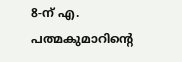8-ന് എ. പത്മകുമാറിന്റെ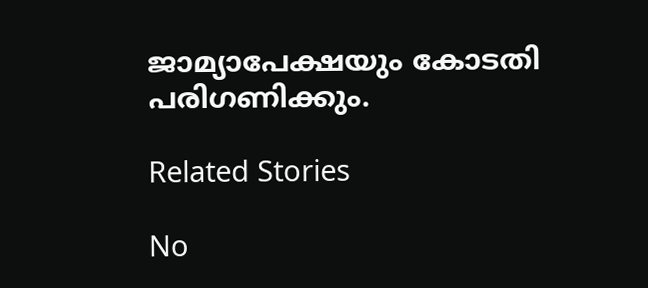ജാമ്യാപേക്ഷയും കോടതി പരിഗണിക്കും.

Related Stories

No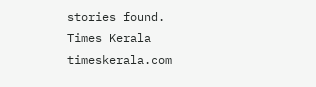stories found.
Times Kerala
timeskerala.com